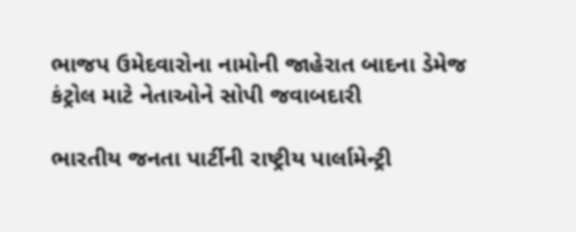ભાજપ ઉમેદવારોના નામોની જાહેરાત બાદના ડેમેજ કંટ્રોલ માટે નેતાઓને સોપી જવાબદારી

ભારતીય જનતા પાર્ટીની રાષ્ટ્રીય પાર્લામેન્ટ્રી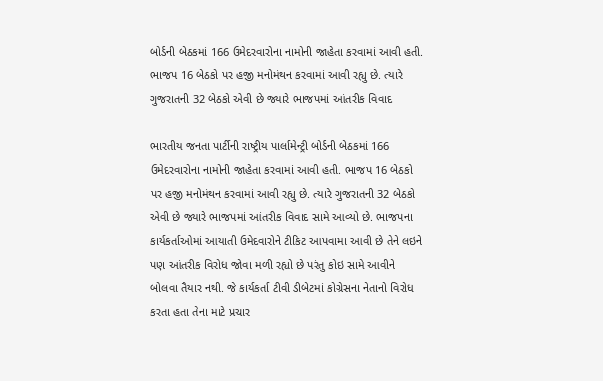બોર્ડની બેઠકમાં 166 ઉમેદરવારોના નામોની જાહેતા કરવામાં આવી હતી. ભાજપ 16 બેઠકો પર હજી મનોમંથન કરવામાં આવી રહ્યુ છે. ત્યારે ગુજરાતની 32 બેઠકો એવી છે જ્યારે ભાજપમાં આંતરીક વિવાદ

ભારતીય જનતા પાર્ટીની રાષ્ટ્રીય પાર્લામેન્ટ્રી બોર્ડની બેઠકમાં 166 ઉમેદરવારોના નામોની જાહેતા કરવામાં આવી હતી. ભાજપ 16 બેઠકો પર હજી મનોમંથન કરવામાં આવી રહ્યુ છે. ત્યારે ગુજરાતની 32 બેઠકો એવી છે જ્યારે ભાજપમાં આંતરીક વિવાદ સામે આવ્યો છે. ભાજપના કાર્યકર્તાઓમાં આયાતી ઉમેદવારોને ટીકિટ આપવામા આવી છે તેને લઇને પણ આંતરીક વિરોધ જોવા મળી રહ્યો છે પરંતુ કોઇ સામે આવીને બોલવા તૈયાર નથી. જે કાર્યકર્તા ટીવી ડીબેટમાં કોગ્રેસના નેતાનો વિરોધ કરતા હતા તેના માટે પ્રચાર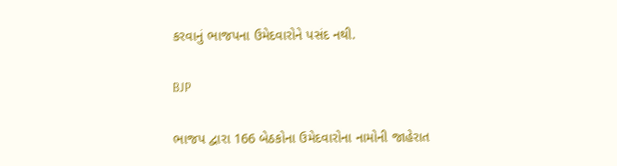કરવાનું ભાજપના ઉમેદવારોને પસંદ નથી.

BJP

ભાજપ દ્વારા 166 બેઠકોના ઉમેદવારોના નામોની જાહેરાત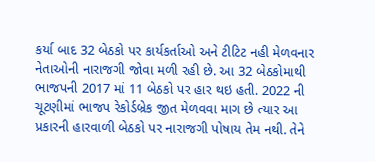કર્યા બાદ 32 બેઠકો પર કાર્યકર્તાઓ અને ટીટિટ નહી મેળવનાર નેતાઓની નારાજગી જોવા મળી રહી છે. આ 32 બેઠકોમાથી ભાજપની 2017 માં 11 બેઠકો પર હાર થઇ હતી. 2022 ની ચૂટણીમાં ભાજપ રેકોર્ડબ્રેક જીત મેળવવા માગ છે ત્યાર આ પ્રકારની હારવાળી બેઠકો પર નારાજગી પોષાય તેમ નથી. તેને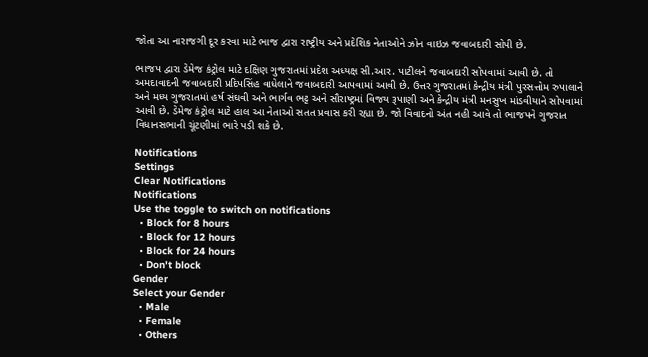જોતા આ નારાજગી દૂર કરવા માટે ભાજ દ્વારા રાષ્ટ્રીય અને પ્રદેશિક નેતાઓને ઝોન વાઇઝ જવાબદારી સોપી છે.

ભાજપ દ્વારા ડેમેજ કંટ્રોલ માટે દક્ષિણ ગુજરાતમાં પ્રદેશ અધ્યક્ષ સી.આર. પાટીલને જવાબદારી સોપવામાં આવી છે. તો અમદાવાદની જવાબદારી પ્રદિપસિંહ વાધેલાને જવાબદારી આપવામાં આવી છે. ઉત્તર ગુજરાતમાં કેન્દ્રીય મંત્રી પુરસત્તોમ રુપાલાને અને મધ્ય ગુજરાતમાં હર્ષ સંઘવી અને ભાર્ગવ ભટ્ટ અને સૌરાષ્ટ્રમાં વિજય રૂપાણી અને કેન્દ્રીય મંત્રી મનસુખ માંડવીયાને સોપવામાં આવી છે. ડેમેજ કંટ્રોલ માટે હાલ આ નેતાઓ સતત પ્રવાસ કરી રહ્યા છે. જો વિવાદનો અંત નહી આવે તો ભાજપને ગુજરાત વિધાનસભાની ચૂંટણીમાં ભારે પડી શકે છે.

Notifications
Settings
Clear Notifications
Notifications
Use the toggle to switch on notifications
  • Block for 8 hours
  • Block for 12 hours
  • Block for 24 hours
  • Don't block
Gender
Select your Gender
  • Male
  • Female
  • Others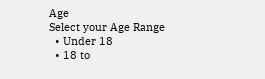Age
Select your Age Range
  • Under 18
  • 18 to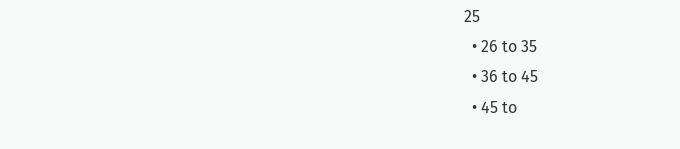25
  • 26 to 35
  • 36 to 45
  • 45 to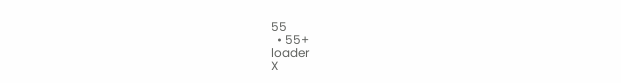55
  • 55+
loader
X